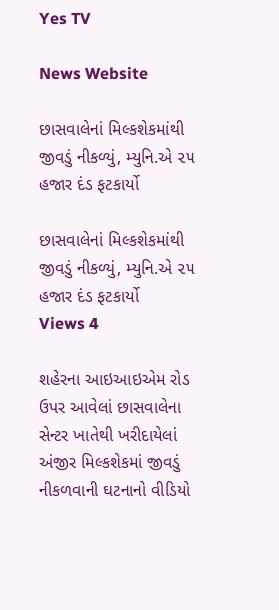Yes TV

News Website

છાસવાલેનાં મિલ્કશેકમાંથી જીવડું નીકળ્યું, મ્યુનિ.એ ૨૫ હજાર દંડ ફટકાર્યો

છાસવાલેનાં મિલ્કશેકમાંથી જીવડું નીકળ્યું, મ્યુનિ.એ ૨૫ હજાર દંડ ફટકાર્યો
Views 4

શહેરના આઇઆઇએમ રોડ ઉપર આવેલાં છાસવાલેના સેન્ટર ખાતેથી ખરીદાયેલાં અંજીર મિલ્કશેકમાં જીવડું નીકળવાની ઘટનાનો વીડિયો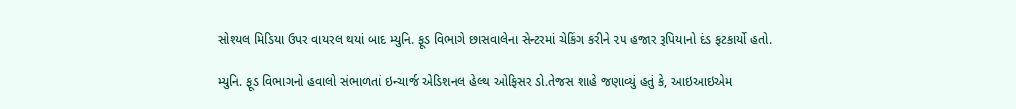સોશ્યલ મિડિયા ઉપર વાયરલ થયાં બાદ મ્યુનિ. ફૂડ વિભાગે છાસવાલેના સેન્ટરમાં ચેકિંગ કરીને ૨૫ હજાર રૂપિયાનો દંડ ફટકાર્યો હતો.

મ્યુનિ. ફૂડ વિભાગનો હવાલો સંભાળતાં ઇન્ચાર્જ એડિશનલ હેલ્થ ઓફિસર ડો.તેજસ શાહે જણાવ્યું હતું કે, આઇઆઇએમ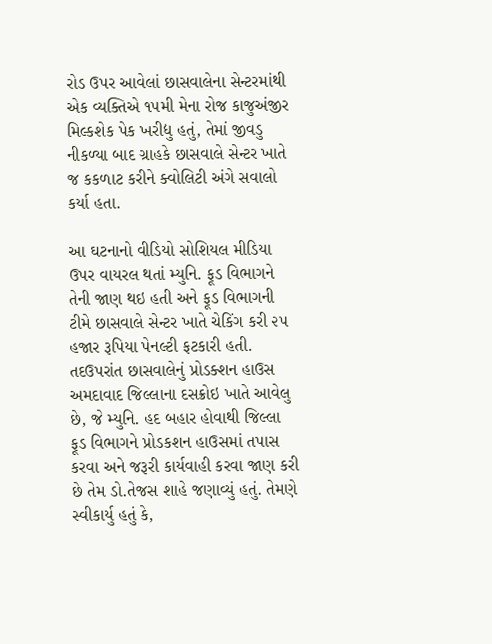રોડ ઉપર આવેલાં છાસવાલેના સેન્ટરમાંથી એક વ્યક્તિએ ૧૫મી મેના રોજ કાજુઅંજીર મિલ્કશેક પેક ખરીદ્યુ હતું, તેમાં જીવડુ નીકળ્યા બાદ ગ્રાહકે છાસવાલે સેન્ટર ખાતે જ કકળાટ કરીને ક્વોલિટી અંગે સવાલો કર્યા હતા.

આ ઘટનાનો વીડિયો સોશિયલ મીડિયા ઉપર વાયરલ થતાં મ્યુનિ. ફૂડ વિભાગને તેની જાણ થઇ હતી અને ફૂડ વિભાગની ટીમે છાસવાલે સેન્ટર ખાતે ચેકિંગ કરી ૨૫ હજાર રૂપિયા પેનલ્ટી ફટકારી હતી. તદઉપરાંત છાસવાલેનું પ્રોડક્શન હાઉસ અમદાવાદ જિલ્લાના દસક્રોઇ ખાતે આવેલુ છે, જે મ્યુનિ. હદ બહાર હોવાથી જિલ્લા ફૂડ વિભાગને પ્રોડકશન હાઉસમાં તપાસ કરવા અને જરૂરી કાર્યવાહી કરવા જાણ કરી છે તેમ ડો.તેજસ શાહે જણાવ્યું હતું. તેમણે સ્વીકાર્યુ હતું કે,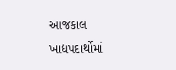આજકાલ ખાદ્યપદાર્થોમાં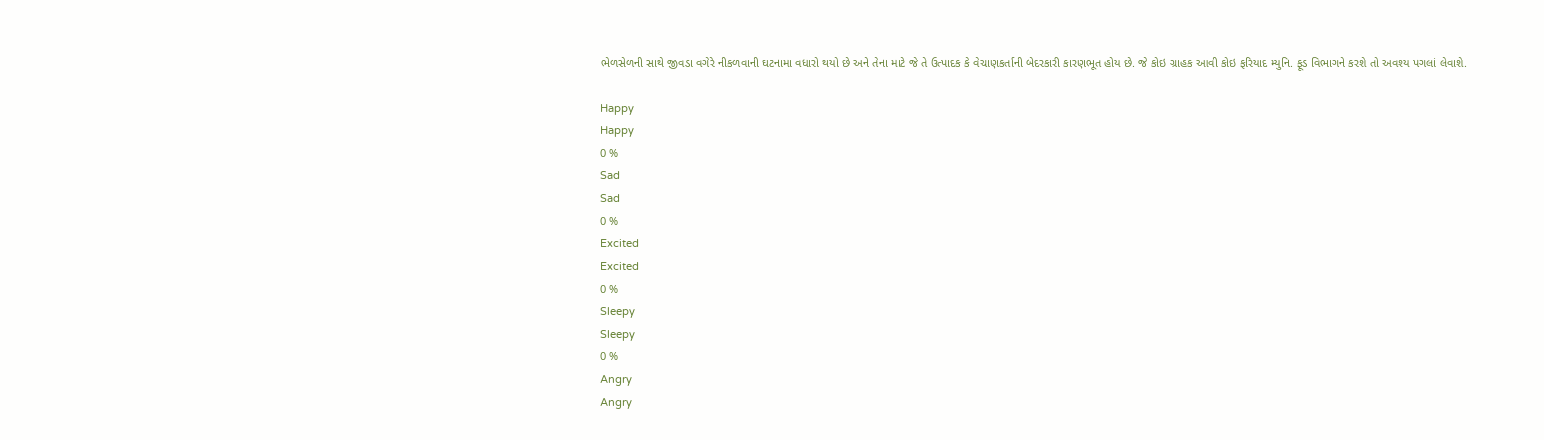ભેળસેળની સાથે જીવડા વગેરે નીકળવાની ઘટનામા વધારો થયો છે અને તેના માટે જે તે ઉત્પાદક કે વેચાણકર્તાની બેદરકારી કારણભૂત હોય છે. જે કોઇ ગ્રાહક આવી કોઇ ફરિયાદ મ્યુનિ. ફૂડ વિભાગને કરશે તો અવશ્ય પગલાં લેવાશે.

Happy
Happy
0 %
Sad
Sad
0 %
Excited
Excited
0 %
Sleepy
Sleepy
0 %
Angry
Angry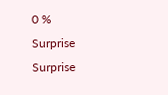0 %
Surprise
Surprise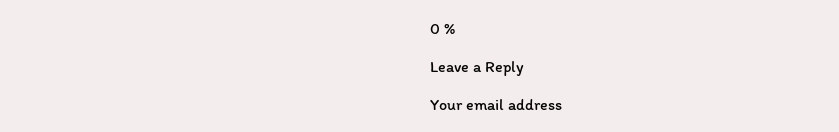0 %

Leave a Reply

Your email address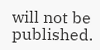will not be published.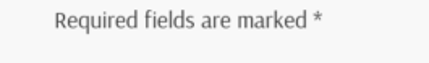Required fields are marked *